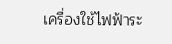เครื่องใช้ไฟฟ้าระ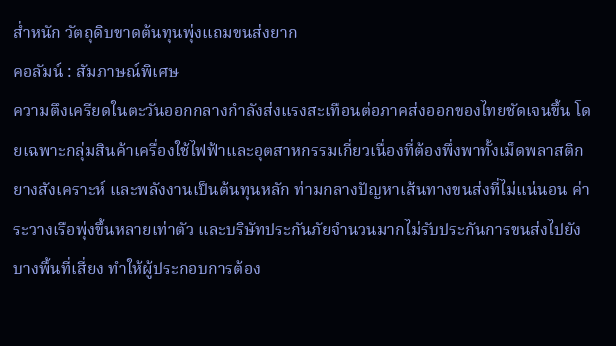ส่ำหนัก วัตถุดิบขาดต้นทุนพุ่งแถมขนส่งยาก
คอลัมน์ : สัมภาษณ์พิเศษ
ความตึงเครียดในตะวันออกกลางกำลังส่งแรงสะเทือนต่อภาคส่งออกของไทยชัดเจนขึ้น โดยเฉพาะกลุ่มสินค้าเครื่องใช้ไฟฟ้าและอุตสาหกรรมเกี่ยวเนื่องที่ต้องพึ่งพาทั้งเม็ดพลาสติก ยางสังเคราะห์ และพลังงานเป็นต้นทุนหลัก ท่ามกลางปัญหาเส้นทางขนส่งที่ไม่แน่นอน ค่าระวางเรือพุ่งขึ้นหลายเท่าตัว และบริษัทประกันภัยจำนวนมากไม่รับประกันการขนส่งไปยังบางพื้นที่เสี่ยง ทำให้ผู้ประกอบการต้อง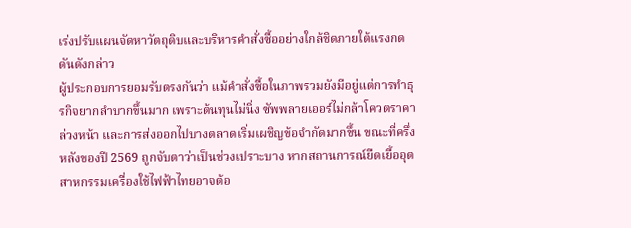เร่งปรับแผนจัดหาวัตถุดิบและบริหารคำสั่งซื้ออย่างใกล้ชิดภายใต้แรงกดดันดังกล่าว
ผู้ประกอบการยอมรับตรงกันว่า แม้คำสั่งซื้อในภาพรวมยังมีอยู่แต่การทำธุรกิจยากลำบากขึ้นมาก เพราะต้นทุนไม่นิ่ง ซัพพลายเออร์ไม่กล้าโควตราคาล่วงหน้า และการส่งออกไปบางตลาดเริ่มเผชิญข้อจำกัดมากขึ้น ขณะที่ครึ่งหลังของปี 2569 ถูกจับตาว่าเป็นช่วงเปราะบาง หากสถานการณ์ยืดเยื้ออุตสาหกรรมเครื่องใช้ไฟฟ้าไทยอาจต้อ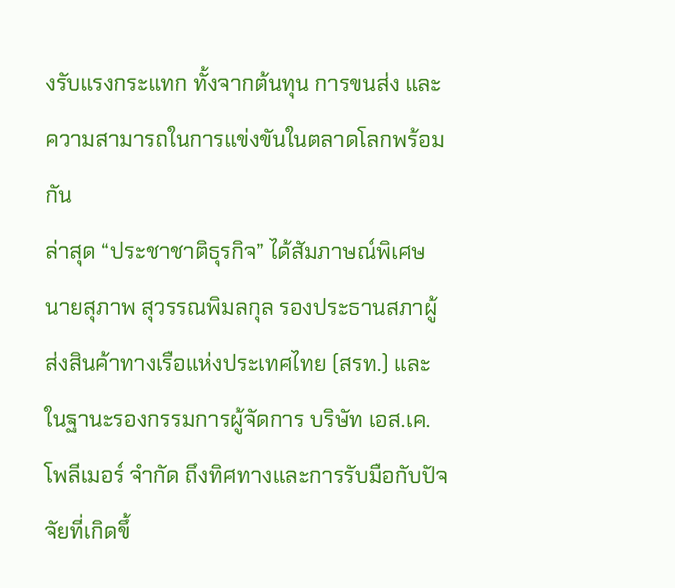งรับแรงกระแทก ทั้งจากต้นทุน การขนส่ง และความสามารถในการแข่งขันในตลาดโลกพร้อมกัน
ล่าสุด “ประชาชาติธุรกิจ” ได้สัมภาษณ์พิเศษ นายสุภาพ สุวรรณพิมลกุล รองประธานสภาผู้ส่งสินค้าทางเรือแห่งประเทศไทย (สรท.) และในฐานะรองกรรมการผู้จัดการ บริษัท เอส.เค.โพลีเมอร์ จำกัด ถึงทิศทางและการรับมือกับปัจจัยที่เกิดขึ้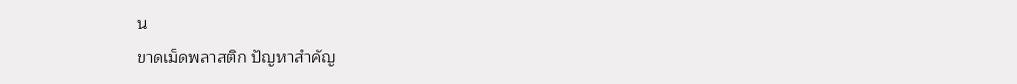น
ขาดเม็ดพลาสติก ปัญหาสำคัญ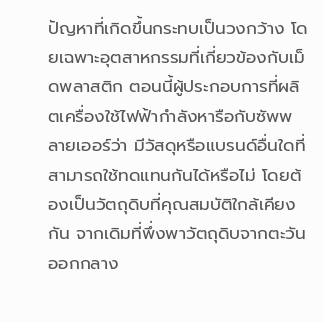ปัญหาที่เกิดขึ้นกระทบเป็นวงกว้าง โดยเฉพาะอุตสาหกรรมที่เกี่ยวข้องกับเม็ดพลาสติก ตอนนี้ผู้ประกอบการที่ผลิตเครื่องใช้ไฟฟ้ากำลังหารือกับซัพพลายเออร์ว่า มีวัสดุหรือแบรนด์อื่นใดที่สามารถใช้ทดแทนกันได้หรือไม่ โดยต้องเป็นวัตถุดิบที่คุณสมบัติใกล้เคียงกัน จากเดิมที่พึ่งพาวัตถุดิบจากตะวันออกกลาง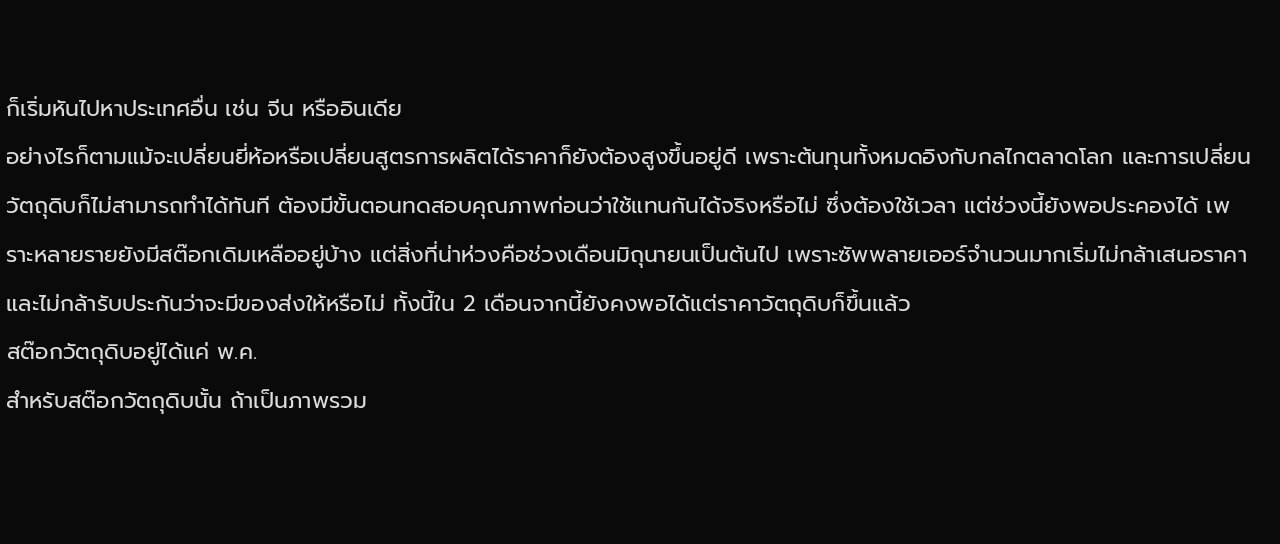ก็เริ่มหันไปหาประเทศอื่น เช่น จีน หรืออินเดีย
อย่างไรก็ตามแม้จะเปลี่ยนยี่ห้อหรือเปลี่ยนสูตรการผลิตได้ราคาก็ยังต้องสูงขึ้นอยู่ดี เพราะต้นทุนทั้งหมดอิงกับกลไกตลาดโลก และการเปลี่ยนวัตถุดิบก็ไม่สามารถทำได้ทันที ต้องมีขั้นตอนทดสอบคุณภาพก่อนว่าใช้แทนกันได้จริงหรือไม่ ซึ่งต้องใช้เวลา แต่ช่วงนี้ยังพอประคองได้ เพราะหลายรายยังมีสต๊อกเดิมเหลืออยู่บ้าง แต่สิ่งที่น่าห่วงคือช่วงเดือนมิถุนายนเป็นต้นไป เพราะซัพพลายเออร์จำนวนมากเริ่มไม่กล้าเสนอราคาและไม่กล้ารับประกันว่าจะมีของส่งให้หรือไม่ ทั้งนี้ใน 2 เดือนจากนี้ยังคงพอได้แต่ราคาวัตถุดิบก็ขึ้นแล้ว
สต๊อกวัตถุดิบอยู่ได้แค่ พ.ค.
สำหรับสต๊อกวัตถุดิบนั้น ถ้าเป็นภาพรวม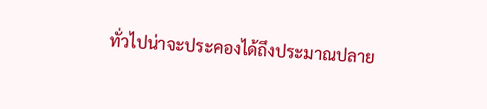ทั่วไปน่าจะประคองได้ถึงประมาณปลาย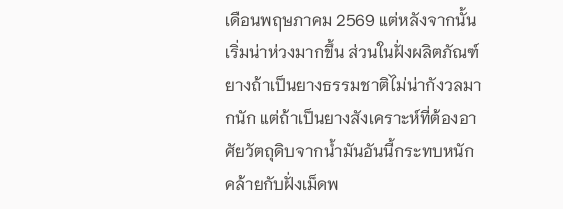เดือนพฤษภาคม 2569 แต่หลังจากนั้นเริ่มน่าห่วงมากขึ้น ส่วนในฝั่งผลิตภัณฑ์ยางถ้าเป็นยางธรรมชาติไม่น่ากังวลมากนัก แต่ถ้าเป็นยางสังเคราะห์ที่ต้องอาศัยวัตถุดิบจากน้ำมันอันนี้กระทบหนัก คล้ายกับฝั่งเม็ดพ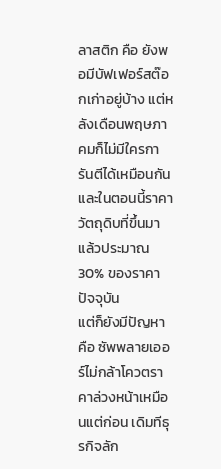ลาสติก คือ ยังพอมีบัฟเฟอร์สต๊อกเก่าอยู่บ้าง แต่หลังเดือนพฤษภาคมก็ไม่มีใครการันตีได้เหมือนกัน และในตอนนี้ราคาวัตถุดิบที่ขึ้นมาแล้วประมาณ 30% ของราคาปัจจุบัน
แต่ก็ยังมีปัญหา คือ ซัพพลายเออร์ไม่กล้าโควตราคาล่วงหน้าเหมือนแต่ก่อน เดิมทีธุรกิจลัก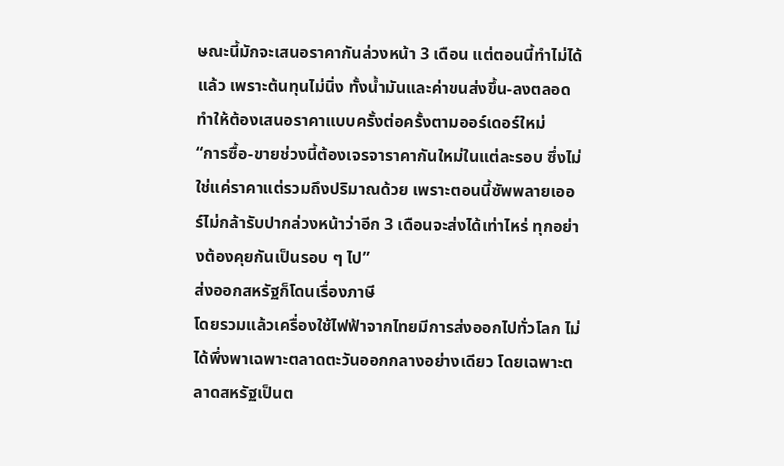ษณะนี้มักจะเสนอราคากันล่วงหน้า 3 เดือน แต่ตอนนี้ทำไม่ได้แล้ว เพราะต้นทุนไม่นิ่ง ทั้งน้ำมันและค่าขนส่งขึ้น-ลงตลอด ทำให้ต้องเสนอราคาแบบครั้งต่อครั้งตามออร์เดอร์ใหม่
“การซื้อ-ขายช่วงนี้ต้องเจรจาราคากันใหม่ในแต่ละรอบ ซึ่งไม่ใช่แค่ราคาแต่รวมถึงปริมาณด้วย เพราะตอนนี้ซัพพลายเออร์ไม่กล้ารับปากล่วงหน้าว่าอีก 3 เดือนจะส่งได้เท่าไหร่ ทุกอย่างต้องคุยกันเป็นรอบ ๆ ไป”
ส่งออกสหรัฐก็โดนเรื่องภาษี
โดยรวมแล้วเครื่องใช้ไฟฟ้าจากไทยมีการส่งออกไปทั่วโลก ไม่ได้พึ่งพาเฉพาะตลาดตะวันออกกลางอย่างเดียว โดยเฉพาะตลาดสหรัฐเป็นต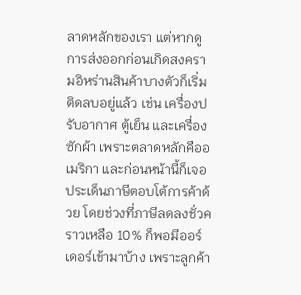ลาดหลักของเรา แต่หากดูการส่งออกก่อนเกิดสงครามอิหร่านสินค้าบางตัวก็เริ่มติดลบอยู่แล้ว เช่น เครื่องปรับอากาศ ตู้เย็น และเครื่องซักผ้า เพราะตลาดหลักคืออเมริกา และก่อนหน้านี้ก็เจอประเด็นภาษีตอบโต้การค้าด้วย โดยช่วงที่ภาษีลดลงชั่วคราวเหลือ 10% ก็พอมีออร์เดอร์เข้ามาบ้าง เพราะลูกค้า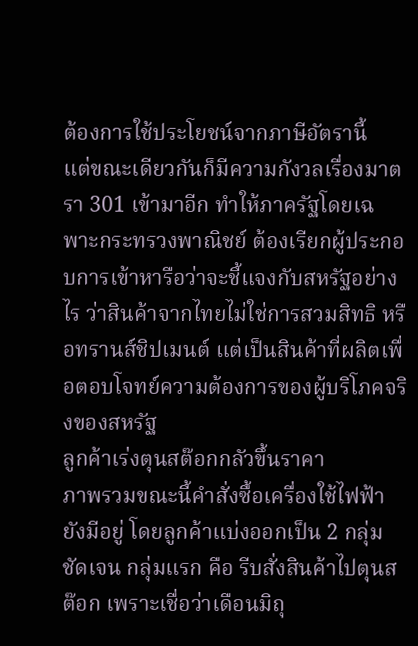ต้องการใช้ประโยชน์จากภาษีอัตรานี้
แต่ขณะเดียวกันก็มีความกังวลเรื่องมาตรา 301 เข้ามาอีก ทำให้ภาครัฐโดยเฉพาะกระทรวงพาณิชย์ ต้องเรียกผู้ประกอบการเข้าหารือว่าจะชี้แจงกับสหรัฐอย่างไร ว่าสินค้าจากไทยไม่ใช่การสวมสิทธิ หรือทรานส์ชิปเมนต์ แต่เป็นสินค้าที่ผลิตเพื่อตอบโจทย์ความต้องการของผู้บริโภคจริงของสหรัฐ
ลูกค้าเร่งตุนสต๊อกกลัวขึ้นราคา
ภาพรวมขณะนี้คำสั่งซื้อเครื่องใช้ไฟฟ้ายังมีอยู่ โดยลูกค้าแบ่งออกเป็น 2 กลุ่มชัดเจน กลุ่มแรก คือ รีบสั่งสินค้าไปตุนสต๊อก เพราะเชื่อว่าเดือนมิถุ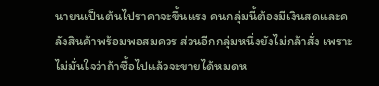นายนเป็นต้นไปราคาจะขึ้นแรง คนกลุ่มนี้ต้องมีเงินสดและคลังสินค้าพร้อมพอสมควร ส่วนอีกกลุ่มหนึ่งยังไม่กล้าสั่ง เพราะไม่มั่นใจว่าถ้าซื้อไปแล้วจะขายได้หมดห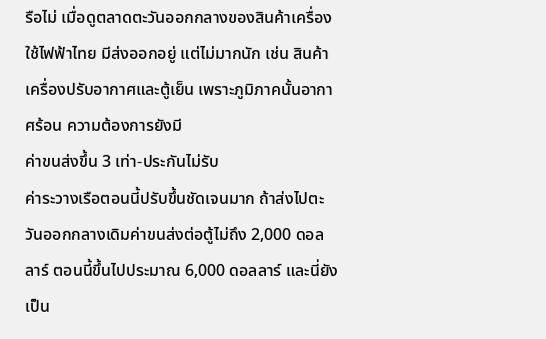รือไม่ เมื่อดูตลาดตะวันออกกลางของสินค้าเครื่องใช้ไฟฟ้าไทย มีส่งออกอยู่ แต่ไม่มากนัก เช่น สินค้าเครื่องปรับอากาศและตู้เย็น เพราะภูมิภาคนั้นอากาศร้อน ความต้องการยังมี
ค่าขนส่งขึ้น 3 เท่า-ประกันไม่รับ
ค่าระวางเรือตอนนี้ปรับขึ้นชัดเจนมาก ถ้าส่งไปตะวันออกกลางเดิมค่าขนส่งต่อตู้ไม่ถึง 2,000 ดอลลาร์ ตอนนี้ขึ้นไปประมาณ 6,000 ดอลลาร์ และนี่ยังเป็น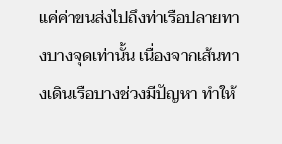แค่ค่าขนส่งไปถึงท่าเรือปลายทางบางจุดเท่านั้น เนื่องจากเส้นทางเดินเรือบางช่วงมีปัญหา ทำให้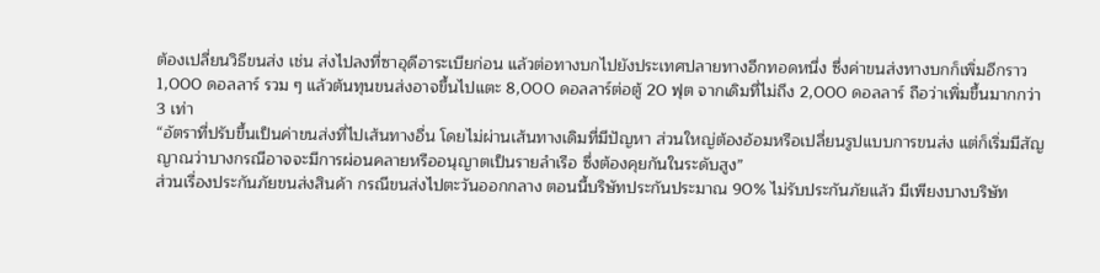ต้องเปลี่ยนวิธีขนส่ง เช่น ส่งไปลงที่ซาอุดีอาระเบียก่อน แล้วต่อทางบกไปยังประเทศปลายทางอีกทอดหนึ่ง ซึ่งค่าขนส่งทางบกก็เพิ่มอีกราว 1,000 ดอลลาร์ รวม ๆ แล้วต้นทุนขนส่งอาจขึ้นไปแตะ 8,000 ดอลลาร์ต่อตู้ 20 ฟุต จากเดิมที่ไม่ถึง 2,000 ดอลลาร์ ถือว่าเพิ่มขึ้นมากกว่า 3 เท่า
“อัตราที่ปรับขึ้นเป็นค่าขนส่งที่ไปเส้นทางอื่น โดยไม่ผ่านเส้นทางเดิมที่มีปัญหา ส่วนใหญ่ต้องอ้อมหรือเปลี่ยนรูปแบบการขนส่ง แต่ก็เริ่มมีสัญญาณว่าบางกรณีอาจจะมีการผ่อนคลายหรืออนุญาตเป็นรายลำเรือ ซึ่งต้องคุยกันในระดับสูง”
ส่วนเรื่องประกันภัยขนส่งสินค้า กรณีขนส่งไปตะวันออกกลาง ตอนนี้บริษัทประกันประมาณ 90% ไม่รับประกันภัยแล้ว มีเพียงบางบริษัท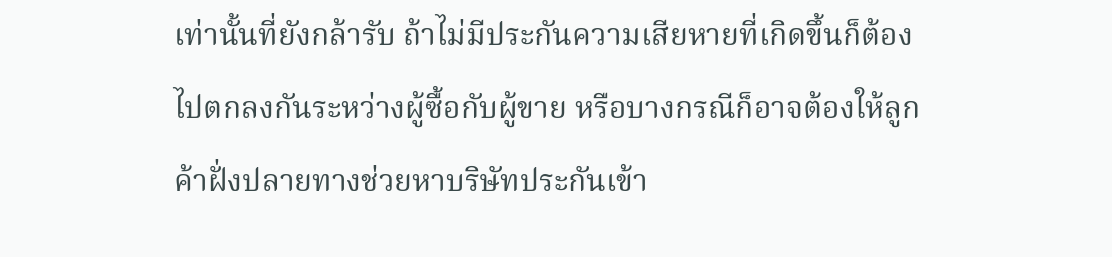เท่านั้นที่ยังกล้ารับ ถ้าไม่มีประกันความเสียหายที่เกิดขึ้นก็ต้องไปตกลงกันระหว่างผู้ซื้อกับผู้ขาย หรือบางกรณีก็อาจต้องให้ลูกค้าฝั่งปลายทางช่วยหาบริษัทประกันเข้า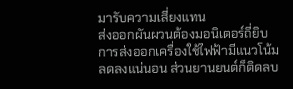มารับความเสี่ยงแทน
ส่งออกผันผวนต้องมอนิเตอร์ถี่ยิบ
การส่งออกเครื่องใช้ไฟฟ้ามีแนวโน้มลดลงแน่นอน ส่วนยานยนต์ก็ติดลบ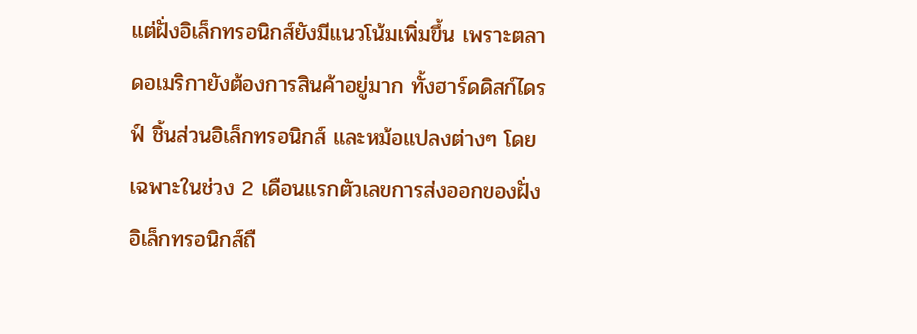แต่ฝั่งอิเล็กทรอนิกส์ยังมีแนวโน้มเพิ่มขึ้น เพราะตลาดอเมริกายังต้องการสินค้าอยู่มาก ทั้งฮาร์ดดิสก์ไดรฟ์ ชิ้นส่วนอิเล็กทรอนิกส์ และหม้อแปลงต่างๆ โดยเฉพาะในช่วง 2 เดือนแรกตัวเลขการส่งออกของฝั่งอิเล็กทรอนิกส์ถื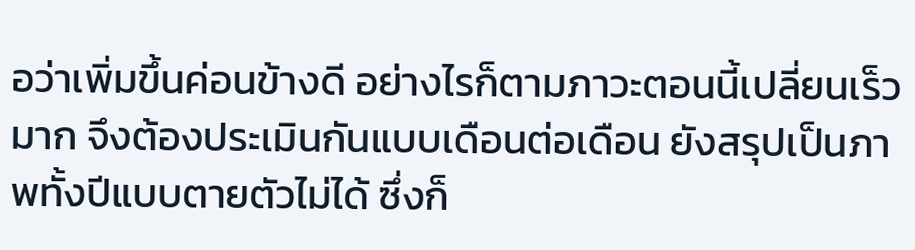อว่าเพิ่มขึ้นค่อนข้างดี อย่างไรก็ตามภาวะตอนนี้เปลี่ยนเร็วมาก จึงต้องประเมินกันแบบเดือนต่อเดือน ยังสรุปเป็นภาพทั้งปีแบบตายตัวไม่ได้ ซึ่งก็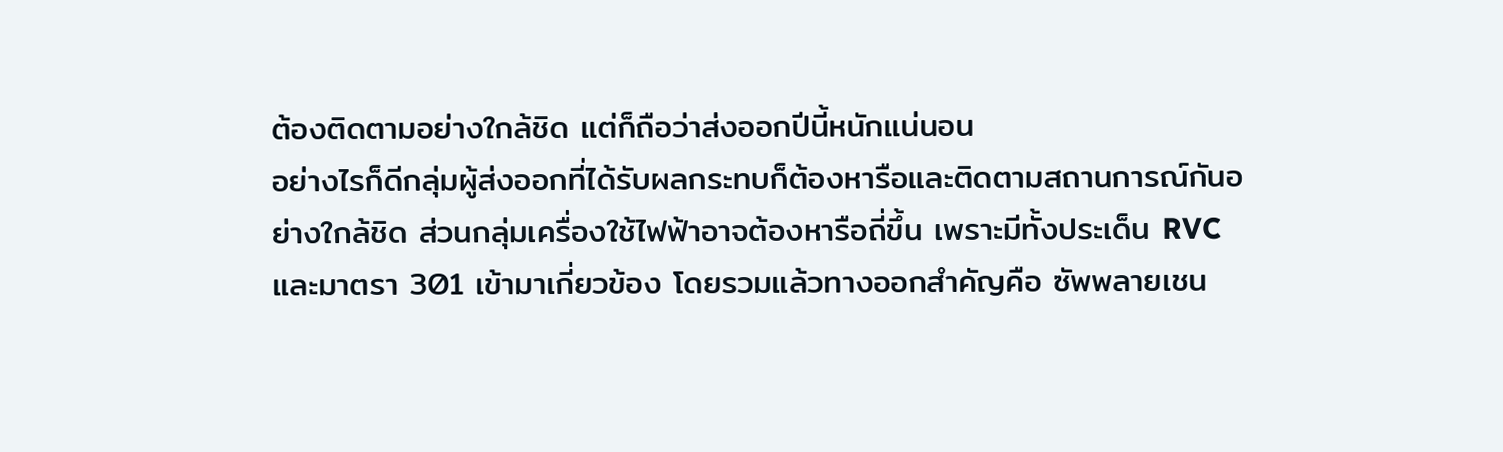ต้องติดตามอย่างใกล้ชิด แต่ก็ถือว่าส่งออกปีนี้หนักแน่นอน
อย่างไรก็ดีกลุ่มผู้ส่งออกที่ได้รับผลกระทบก็ต้องหารือและติดตามสถานการณ์กันอย่างใกล้ชิด ส่วนกลุ่มเครื่องใช้ไฟฟ้าอาจต้องหารือถี่ขึ้น เพราะมีทั้งประเด็น RVC และมาตรา 301 เข้ามาเกี่ยวข้อง โดยรวมแล้วทางออกสำคัญคือ ซัพพลายเชน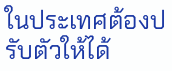ในประเทศต้องปรับตัวให้ได้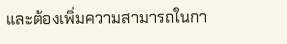และต้องเพิ่มความสามารถในกา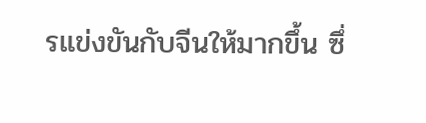รแข่งขันกับจีนให้มากขึ้น ซึ่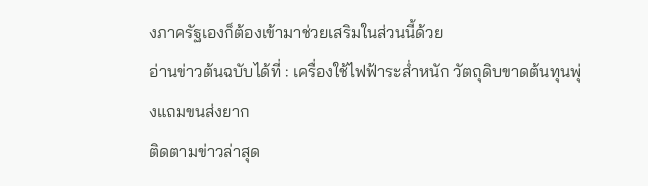งภาครัฐเองก็ต้องเข้ามาช่วยเสริมในส่วนนี้ด้วย
อ่านข่าวต้นฉบับได้ที่ : เครื่องใช้ไฟฟ้าระส่ำหนัก วัตถุดิบขาดต้นทุนพุ่งแถมขนส่งยาก
ติดตามข่าวล่าสุด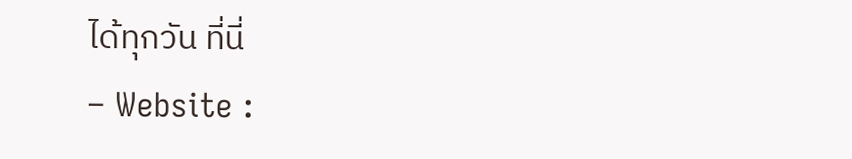ได้ทุกวัน ที่นี่
– Website :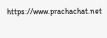https://www.prachachat.net